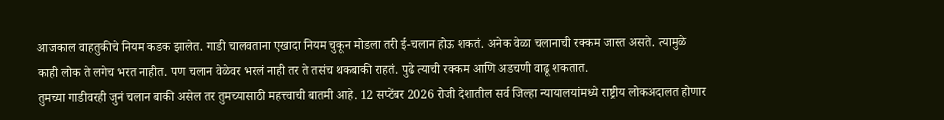आजकाल वाहतुकीचे नियम कडक झालेत. गाडी चालवताना एखादा नियम चुकून मोडला तरी ई-चलान होऊ शकतं. अनेक वेळा चलानाची रक्कम जास्त असते. त्यामुळे काही लोक ते लगेच भरत नाहीत. पण चलान वेळेवर भरलं नाही तर ते तसंच थकबाकी राहतं. पुढे त्याची रक्कम आणि अडचणी वाढू शकतात.
तुमच्या गाडीवरही जुनं चलान बाकी असेल तर तुमच्यासाठी महत्त्वाची बातमी आहे. 12 सप्टेंबर 2026 रोजी देशातील सर्व जिल्हा न्यायालयांमध्ये राष्ट्रीय लोकअदालत होणार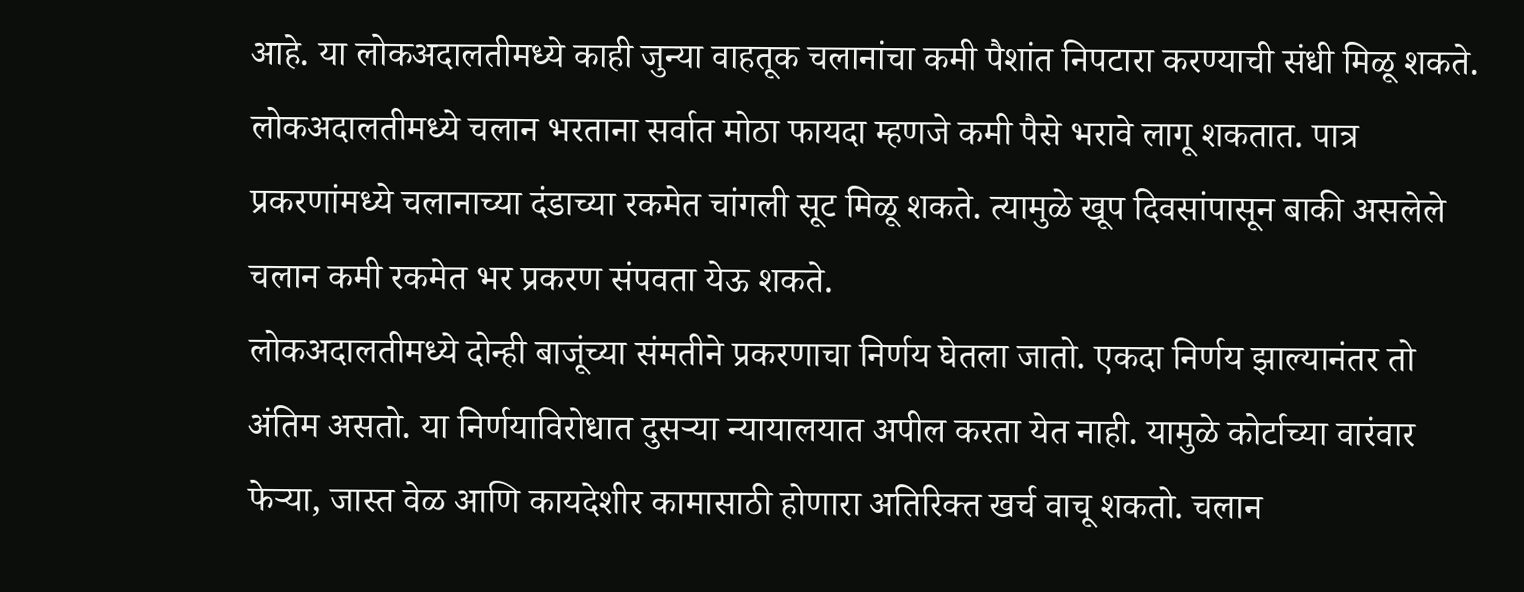आहे. या लोकअदालतीमध्ये काही जुन्या वाहतूक चलानांचा कमी पैशांत निपटारा करण्याची संधी मिळू शकते.
लोकअदालतीमध्ये चलान भरताना सर्वात मोठा फायदा म्हणजे कमी पैसे भरावे लागू शकतात. पात्र प्रकरणांमध्ये चलानाच्या दंडाच्या रकमेत चांगली सूट मिळू शकते. त्यामुळे खूप दिवसांपासून बाकी असलेले चलान कमी रकमेत भर प्रकरण संपवता येऊ शकते.
लोकअदालतीमध्ये दोन्ही बाजूंच्या संमतीने प्रकरणाचा निर्णय घेतला जातो. एकदा निर्णय झाल्यानंतर तो अंतिम असतो. या निर्णयाविरोधात दुसऱ्या न्यायालयात अपील करता येत नाही. यामुळे कोर्टाच्या वारंवार फेऱ्या, जास्त वेळ आणि कायदेशीर कामासाठी होणारा अतिरिक्त खर्च वाचू शकतो. चलान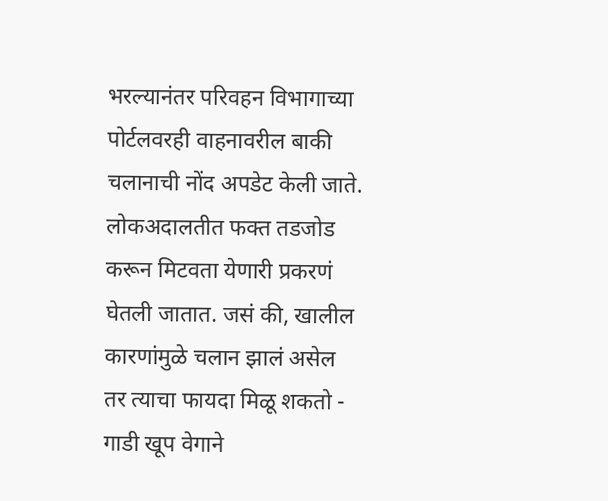भरल्यानंतर परिवहन विभागाच्या पोर्टलवरही वाहनावरील बाकी चलानाची नोंद अपडेट केली जाते.
लोकअदालतीत फक्त तडजोड करून मिटवता येणारी प्रकरणं घेतली जातात. जसं की, खालील कारणांमुळे चलान झालं असेल तर त्याचा फायदा मिळू शकतो -
गाडी खूप वेगाने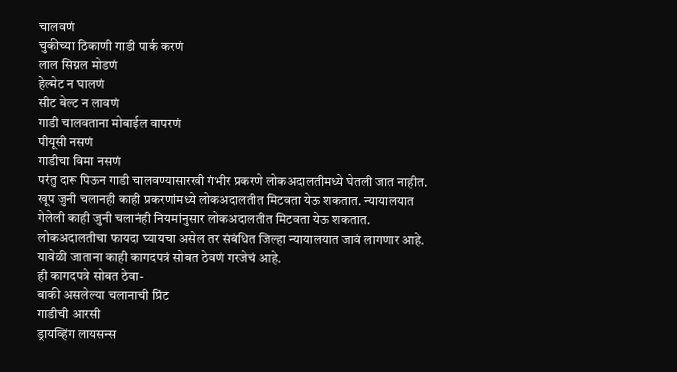चालवणं
चुकीच्या ठिकाणी गाडी पार्क करणं
लाल सिग्नल मोडणं
हेल्मेट न घालणं
सीट बेल्ट न लावणं
गाडी चालवताना मोबाईल वापरणं
पीयूसी नसणं
गाडीचा विमा नसणं
परंतु दारू पिऊन गाडी चालवण्यासारखी गंभीर प्रकरणे लोकअदालतीमध्ये घेतली जात नाहीत. खूप जुनी चलानही काही प्रकरणांमध्ये लोकअदालतीत मिटवता येऊ शकतात. न्यायालयात गेलेली काही जुनी चलानंही नियमांनुसार लोकअदालतीत मिटवता येऊ शकतात.
लोकअदालतीचा फायदा घ्यायचा असेल तर संबंधित जिल्हा न्यायालयात जावं लागणार आहे. यावेळी जाताना काही कागदपत्रं सोबत ठेवणं गरजेचं आहे.
ही कागदपत्रे सोबत ठेवा-
बाकी असलेल्या चलानाची प्रिंट
गाडीची आरसी
ड्रायव्हिंग लायसन्स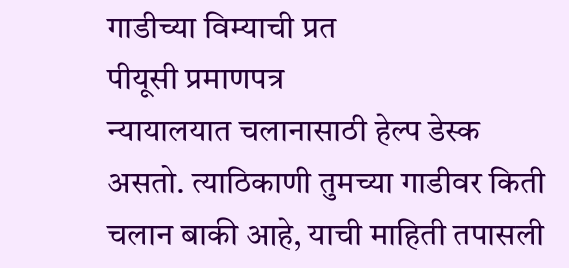गाडीच्या विम्याची प्रत
पीयूसी प्रमाणपत्र
न्यायालयात चलानासाठी हेल्प डेस्क असतो. त्याठिकाणी तुमच्या गाडीवर किती चलान बाकी आहे, याची माहिती तपासली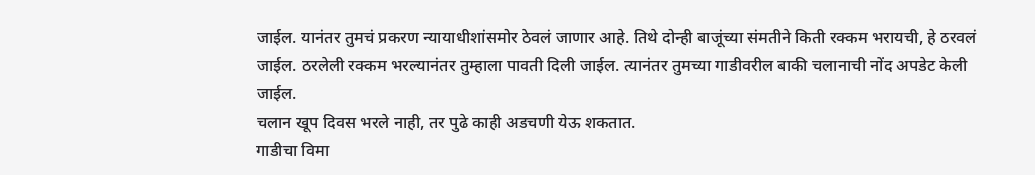जाईल. यानंतर तुमचं प्रकरण न्यायाधीशांसमोर ठेवलं जाणार आहे. तिथे दोन्ही बाजूंच्या संमतीने किती रक्कम भरायची, हे ठरवलं जाईल. ठरलेली रक्कम भरल्यानंतर तुम्हाला पावती दिली जाईल. त्यानंतर तुमच्या गाडीवरील बाकी चलानाची नोंद अपडेट केली जाईल.
चलान खूप दिवस भरले नाही, तर पुढे काही अडचणी येऊ शकतात.
गाडीचा विमा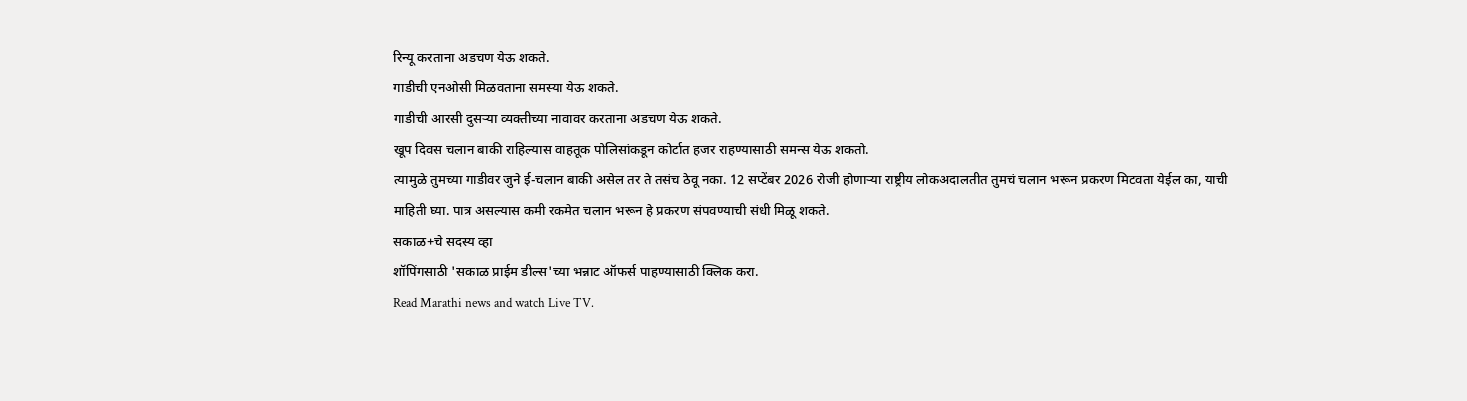रिन्यू करताना अडचण येऊ शकते.
गाडीची एनओसी मिळवताना समस्या येऊ शकते.
गाडीची आरसी दुसऱ्या व्यक्तीच्या नावावर करताना अडचण येऊ शकते.
खूप दिवस चलान बाकी राहिल्यास वाहतूक पोलिसांकडून कोर्टात हजर राहण्यासाठी समन्स येऊ शकतो.
त्यामुळे तुमच्या गाडीवर जुने ई-चलान बाकी असेल तर ते तसंच ठेवू नका. 12 सप्टेंबर 2026 रोजी होणाऱ्या राष्ट्रीय लोकअदालतीत तुमचं चलान भरून प्रकरण मिटवता येईल का, याची माहिती घ्या. पात्र असल्यास कमी रकमेत चलान भरून हे प्रकरण संपवण्याची संधी मिळू शकते.
सकाळ+चे सदस्य व्हा
शॉपिंगसाठी 'सकाळ प्राईम डील्स'च्या भन्नाट ऑफर्स पाहण्यासाठी क्लिक करा.
Read Marathi news and watch Live TV.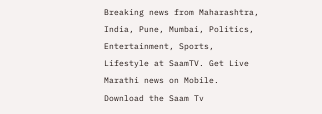Breaking news from Maharashtra, India, Pune, Mumbai, Politics, Entertainment, Sports, Lifestyle at SaamTV. Get Live Marathi news on Mobile. Download the Saam Tv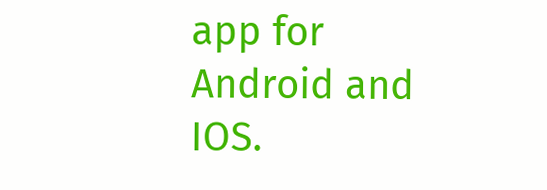app for Android and IOS.